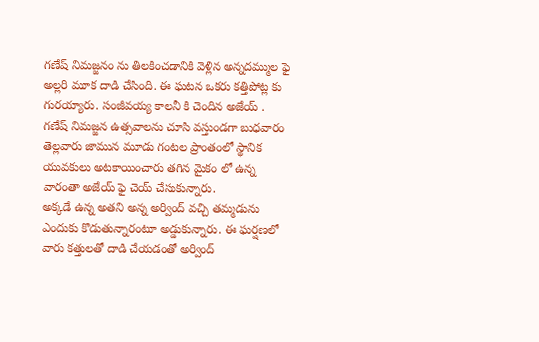గణేష్ నిమజ్జనం ను తిలకించడానికి వెళ్లిన అన్నదమ్ముల ఫై అల్లరి మూక దాడి చేసింది. ఈ ఘటన ఒకరు కత్తిపోట్ల కు గురయ్యారు. సంజీవయ్య కాలనీ కి చెందిన అజేయ్ .
గణేష్ నిమజ్జన ఉత్సవాలను చూసి వస్తుండగా బుధవారం తెల్లవారు జామున మూడు గంటల ప్రాంతంలో స్థానిక యువకులు అటకాయించారు తగిన మైకం లో ఉన్న వారంతా అజేయ్ ఫై చెయ్ చేసుకున్నారు.
అక్కడే ఉన్న అతని అన్న అర్వింద్ వచ్చి తమ్మడును ఎందుకు కొడుతున్నారంటూ అడ్డుకున్నారు. ఈ ఘర్షణలో వారు కత్తులతో దాడి చేయడంతో అర్వింద్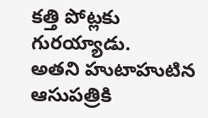కత్తి పోట్లకు గురయ్యాడు.
అతని హుటాహుటిన ఆసుపత్రికి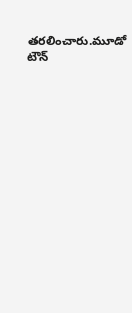తరలించారు.మూడో టౌన్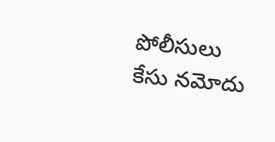పోలీసులు కేసు నమోదు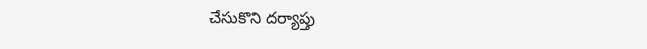చేసుకొని దర్యాప్తు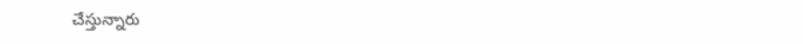చేస్తున్నారు